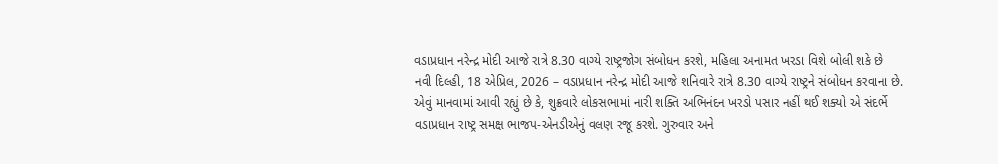વડાપ્રધાન નરેન્દ્ર મોદી આજે રાત્રે 8.30 વાગ્યે રાષ્ટ્રજોગ સંબોધન કરશે, મહિલા અનામત ખરડા વિશે બોલી શકે છે
નવી દિલ્હી, 18 એપ્રિલ, 2026 – વડાપ્રધાન નરેન્દ્ર મોદી આજે શનિવારે રાત્રે 8.30 વાગ્યે રાષ્ટ્રને સંબોધન કરવાના છે. એવું માનવામાં આવી રહ્યું છે કે, શુક્રવારે લોકસભામાં નારી શક્તિ અભિનંદન ખરડો પસાર નહીં થઈ શક્યો એ સંદર્ભે વડાપ્રધાન રાષ્ટ્ર સમક્ષ ભાજપ-એનડીએનું વલણ રજૂ કરશે. ગુરુવાર અને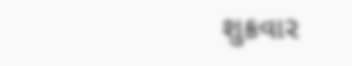શુક્રવાર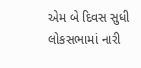એમ બે દિવસ સુધી લોકસભામાં નારી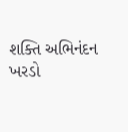શક્તિ અભિનંદન ખરડો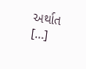અર્થાત […]